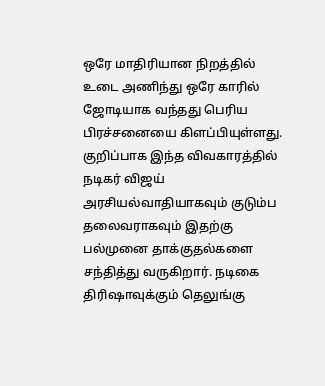ஒரே மாதிரியான நிறத்தில் உடை அணிந்து ஒரே காரில் ஜோடியாக வந்தது பெரிய பிரச்சனையை கிளப்பியுள்ளது. குறிப்பாக இந்த விவகாரத்தில் நடிகர் விஜய் அரசியல்வாதியாகவும் குடும்ப தலைவராகவும் இதற்கு பல்முனை தாக்குதல்களை சந்தித்து வருகிறார். நடிகை திரிஷாவுக்கும் தெலுங்கு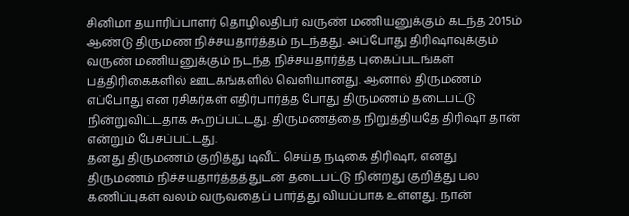சினிமா தயாரிப்பாளர் தொழிலதிபர் வருண் மணியனுக்கும் கடந்த 2015ம் ஆண்டு திருமண நிச்சயதார்த்தம் நடந்தது. அப்போது திரிஷாவுக்கும் வருண் மணியனுக்கும் நடந்த நிச்சயதார்த்த புகைப்படங்கள் பத்திரிகைகளில் ஊடகங்களில் வெளியானது. ஆனால் திருமணம் எப்போது என ரசிகர்கள் எதிர்பார்த்த போது திருமணம் தடைபட்டு நின்றுவிட்டதாக கூறப்பட்டது. திருமணத்தை நிறுத்தியதே திரிஷா தான் என்றும் பேசப்பட்டது.
தனது திருமணம் குறித்து டிவீட் செய்த நடிகை திரிஷா, எனது திருமணம் நிச்சயதார்த்தத்துடன் தடைபட்டு நின்றது குறித்து பல கணிப்புகள் வலம் வருவதைப் பார்த்து வியப்பாக உள்ளது. நான்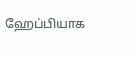ஹேப்பியாக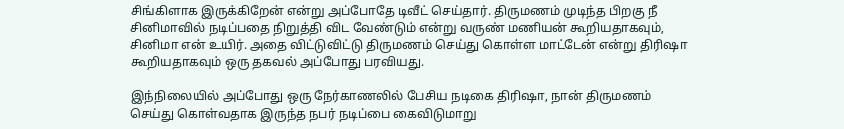சிங்கிளாக இருக்கிறேன் என்று அப்போதே டிவீட் செய்தார். திருமணம் முடிந்த பிறகு நீ சினிமாவில் நடிப்பதை நிறுத்தி விட வேண்டும் என்று வருண் மணியன் கூறியதாகவும், சினிமா என் உயிர். அதை விட்டுவிட்டு திருமணம் செய்து கொள்ள மாட்டேன் என்று திரிஷா கூறியதாகவும் ஒரு தகவல் அப்போது பரவியது.

இந்நிலையில் அப்போது ஒரு நேர்காணலில் பேசிய நடிகை திரிஷா, நான் திருமணம் செய்து கொள்வதாக இருந்த நபர் நடிப்பை கைவிடுமாறு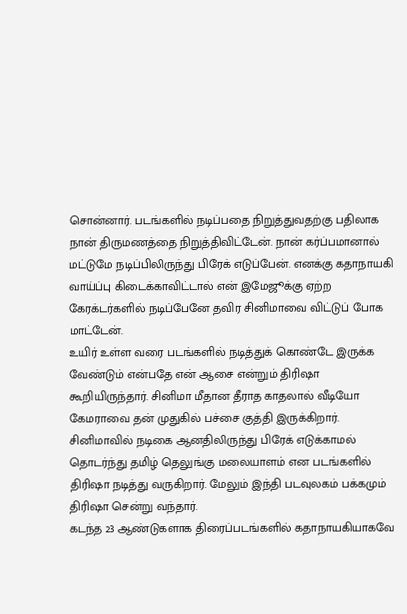சொன்னார். படங்களில் நடிப்பதை நிறுத்துவதற்கு பதிலாக நான் திருமணத்தை நிறுத்திவிட்டேன். நான் கர்ப்பமானால் மட்டுமே நடிப்பிலிருந்து பிரேக் எடுப்பேன். எனக்கு கதாநாயகி வாய்ப்பு கிடைக்காவிட்டால் என் இமேஜூக்கு ஏற்ற கேரக்டர்களில் நடிப்பேனே தவிர சினிமாவை விட்டுப் போக மாட்டேன்.
உயிர் உள்ள வரை படங்களில் நடித்துக் கொண்டே இருக்க வேண்டும் என்பதே என் ஆசை என்றும் திரிஷா கூறியிருந்தார். சினிமா மீதான தீராத காதலால் வீடியோ கேமராவை தன் முதுகில் பச்சை குத்தி இருக்கிறார். சினிமாவில் நடிகை ஆனதிலிருந்து பிரேக் எடுக்காமல் தொடர்ந்து தமிழ் தெலுங்கு மலையாளம் என படங்களில் திரிஷா நடித்து வருகிறார். மேலும் இந்தி படவுலகம் பக்கமும் திரிஷா சென்று வந்தார்.
கடந்த 23 ஆண்டுகளாக திரைப்படங்களில் கதாநாயகியாகவே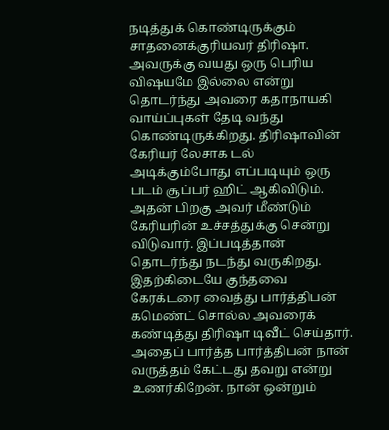நடித்துக் கொண்டிருக்கும் சாதனைக்குரியவர் திரிஷா. அவருக்கு வயது ஒரு பெரிய விஷயமே இல்லை என்று தொடர்ந்து அவரை கதாநாயகி வாய்ப்புகள் தேடி வந்து கொண்டிருக்கிறது. திரிஷாவின் கேரியர் லேசாக டல் அடிக்கும்போது எப்படியும் ஒரு படம் சூப்பர் ஹிட் ஆகிவிடும். அதன் பிறகு அவர் மீண்டும் கேரியரின் உச்சத்துக்கு சென்று விடுவார். இப்படித்தான் தொடர்ந்து நடந்து வருகிறது.
இதற்கிடையே குந்தவை கேரக்டரை வைத்து பார்த்திபன் கமெண்ட் சொல்ல அவரைக் கண்டித்து திரிஷா டிவீட் செய்தார். அதைப் பார்த்த பார்த்திபன் நான் வருத்தம் கேட்டது தவறு என்று உணர்கிறேன். நான் ஒன்றும்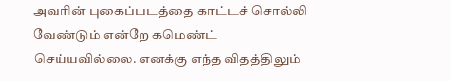அவரின் புகைப்படத்தை காட்டச் சொல்லி வேண்டும் என்றே கமெண்ட் செய்யவில்லை. எனக்கு எந்த விதத்திலும்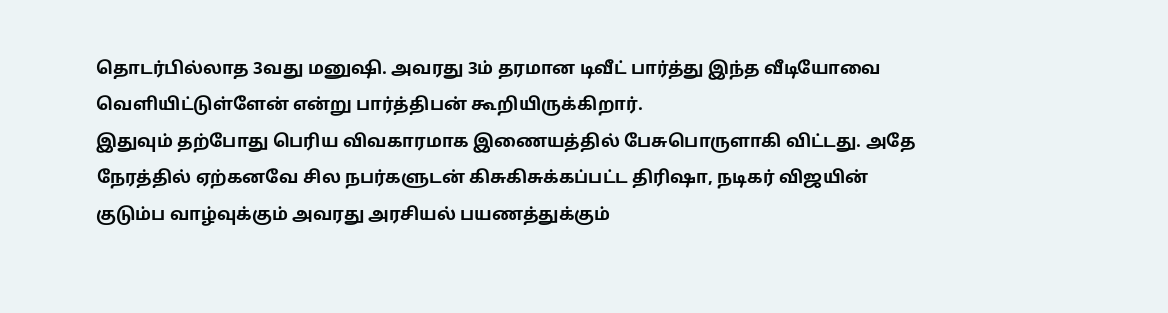தொடர்பில்லாத 3வது மனுஷி. அவரது 3ம் தரமான டிவீட் பார்த்து இந்த வீடியோவை வெளியிட்டுள்ளேன் என்று பார்த்திபன் கூறியிருக்கிறார்.
இதுவும் தற்போது பெரிய விவகாரமாக இணையத்தில் பேசுபொருளாகி விட்டது. அதே நேரத்தில் ஏற்கனவே சில நபர்களுடன் கிசுகிசுக்கப்பட்ட திரிஷா, நடிகர் விஜயின் குடும்ப வாழ்வுக்கும் அவரது அரசியல் பயணத்துக்கும்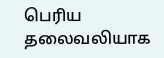பெரிய தலைவலியாக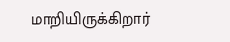மாறியிருக்கிறார்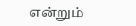என்றும்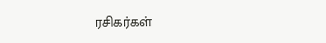ரசிகர்கள்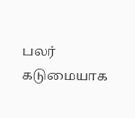பலர் கடுமையாக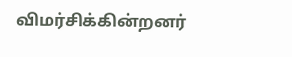விமர்சிக்கின்றனர்